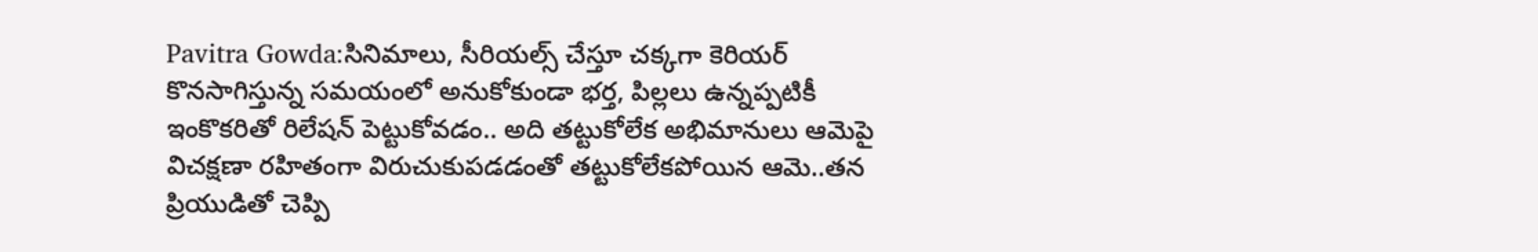Pavitra Gowda:సినిమాలు, సీరియల్స్ చేస్తూ చక్కగా కెరియర్ కొనసాగిస్తున్న సమయంలో అనుకోకుండా భర్త, పిల్లలు ఉన్నప్పటికీ ఇంకొకరితో రిలేషన్ పెట్టుకోవడం.. అది తట్టుకోలేక అభిమానులు ఆమెపై విచక్షణా రహితంగా విరుచుకుపడడంతో తట్టుకోలేకపోయిన ఆమె..తన ప్రియుడితో చెప్పి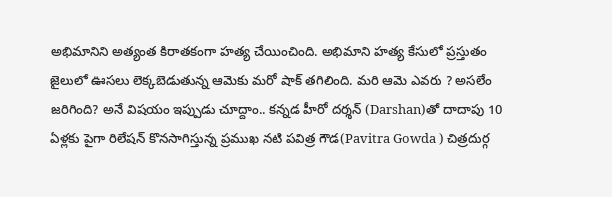అభిమానిని అత్యంత కిరాతకంగా హత్య చేయించింది. అభిమాని హత్య కేసులో ప్రస్తుతం జైలులో ఊసలు లెక్కబెడుతున్న ఆమెకు మరో షాక్ తగిలింది. మరి ఆమె ఎవరు ? అసలేం జరిగింది? అనే విషయం ఇప్పుడు చూద్దాం.. కన్నడ హీరో దర్శన్ (Darshan)తో దాదాపు 10 ఏళ్లకు పైగా రిలేషన్ కొనసాగిస్తున్న ప్రముఖ నటి పవిత్ర గౌడ(Pavitra Gowda ) చిత్రదుర్గ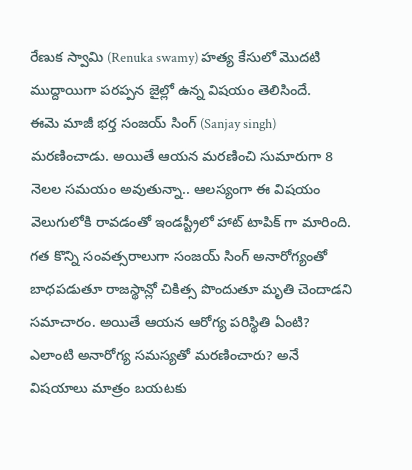రేణుక స్వామి (Renuka swamy) హత్య కేసులో మొదటి ముద్దాయిగా పరప్పన జైల్లో ఉన్న విషయం తెలిసిందే.
ఈమె మాజీ భర్త సంజయ్ సింగ్ (Sanjay singh) మరణించాడు. అయితే ఆయన మరణించి సుమారుగా 8 నెలల సమయం అవుతున్నా.. ఆలస్యంగా ఈ విషయం వెలుగులోకి రావడంతో ఇండస్ట్రీలో హాట్ టాపిక్ గా మారింది. గత కొన్ని సంవత్సరాలుగా సంజయ్ సింగ్ అనారోగ్యంతో బాధపడుతూ రాజస్థాన్లో చికిత్స పొందుతూ మృతి చెందాడని సమాచారం. అయితే ఆయన ఆరోగ్య పరిస్థితి ఏంటి? ఎలాంటి అనారోగ్య సమస్యతో మరణించారు? అనే విషయాలు మాత్రం బయటకు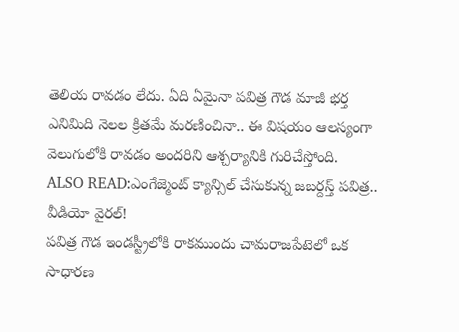తెలియ రావడం లేదు. ఏది ఏమైనా పవిత్ర గౌడ మాజీ భర్త ఎనిమిది నెలల క్రితమే మరణించినా.. ఈ విషయం ఆలస్యంగా వెలుగులోకి రావడం అందరిని ఆశ్చర్యానికి గురిచేస్తోంది.
ALSO READ:ఎంగేజ్మెంట్ క్యాన్సిల్ చేసుకున్న జబర్దస్త్ పవిత్ర.. వీడియో వైరల్!
పవిత్ర గౌడ ఇండస్ట్రీలోకి రాకముందు చామరాజపేటెలో ఒక సాధారణ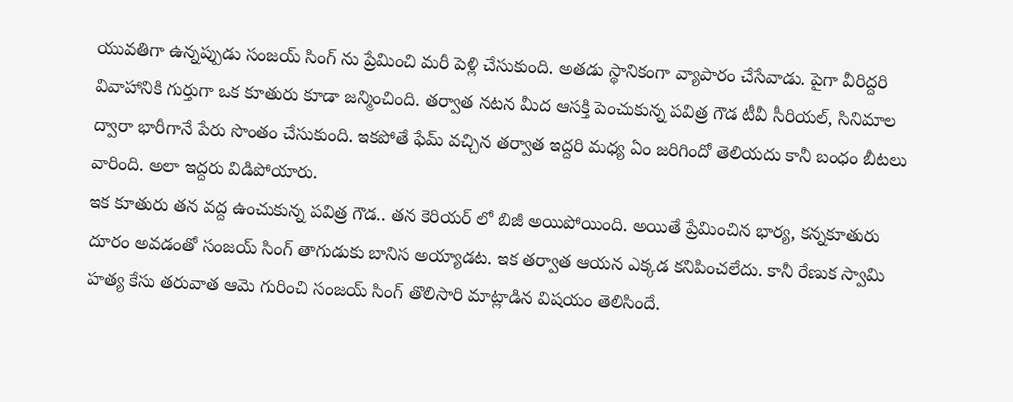యువతిగా ఉన్నప్పుడు సంజయ్ సింగ్ ను ప్రేమించి మరీ పెళ్లి చేసుకుంది. అతడు స్థానికంగా వ్యాపారం చేసేవాడు. పైగా వీరిద్దరి వివాహానికి గుర్తుగా ఒక కూతురు కూడా జన్మించింది. తర్వాత నటన మీద ఆసక్తి పెంచుకున్న పవిత్ర గౌడ టీవీ సీరియల్, సినిమాల ద్వారా భారీగానే పేరు సొంతం చేసుకుంది. ఇకపోతే ఫేమ్ వచ్చిన తర్వాత ఇద్దరి మధ్య ఏం జరిగిందో తెలియదు కానీ బంధం బీటలు వారింది. అలా ఇద్దరు విడిపోయారు.
ఇక కూతురు తన వద్ద ఉంచుకున్న పవిత్ర గౌడ.. తన కెరియర్ లో బిజీ అయిపోయింది. అయితే ప్రేమించిన భార్య, కన్నకూతురు దూరం అవడంతో సంజయ్ సింగ్ తాగుడుకు బానిస అయ్యాడట. ఇక తర్వాత ఆయన ఎక్కడ కనిపించలేదు. కానీ రేణుక స్వామి హత్య కేసు తరువాత ఆమె గురించి సంజయ్ సింగ్ తొలిసారి మాట్లాడిన విషయం తెలిసిందే.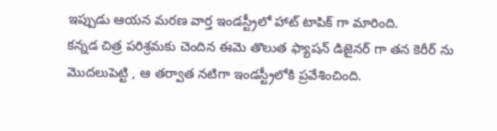ఇప్పుడు ఆయన మరణ వార్త ఇండస్ట్రీలో హాట్ టాపిక్ గా మారింది.
కన్నడ చిత్ర పరిశ్రమకు చెందిన ఈమె తొలుత ఫ్యాషన్ డిజైనర్ గా తన కెరీర్ ను మొదలుపెట్టి , ఆ తర్వాత నటిగా ఇండస్ట్రీలోకి ప్రవేశించింది.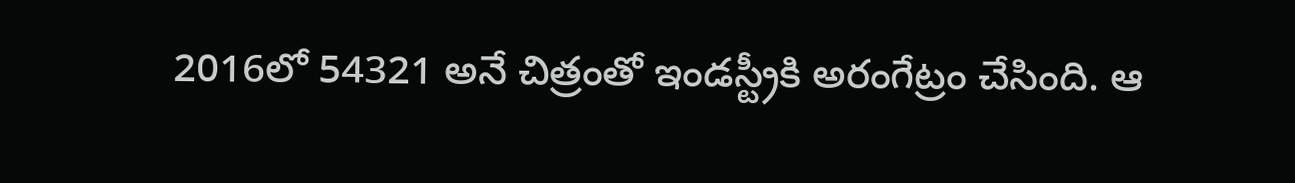2016లో 54321 అనే చిత్రంతో ఇండస్ట్రీకి అరంగేట్రం చేసింది. ఆ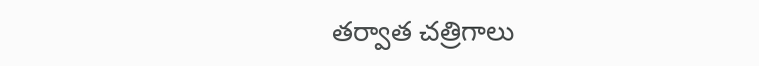తర్వాత చత్రిగాలు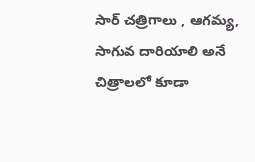సార్ చత్రిగాలు , ఆగమ్య, సాగువ దారియాలి అనే చిత్రాలలో కూడా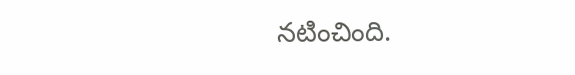నటించింది.